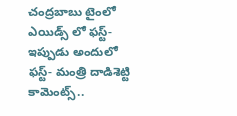చంద్రబాబు టైంలో ఎయిడ్స్ లో ఫస్ట్-ఇప్పుడు అందులో ఫస్ట్- మంత్రి దాడిశెట్టి కామెంట్స్..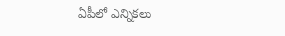ఏపీలో ఎన్నికలు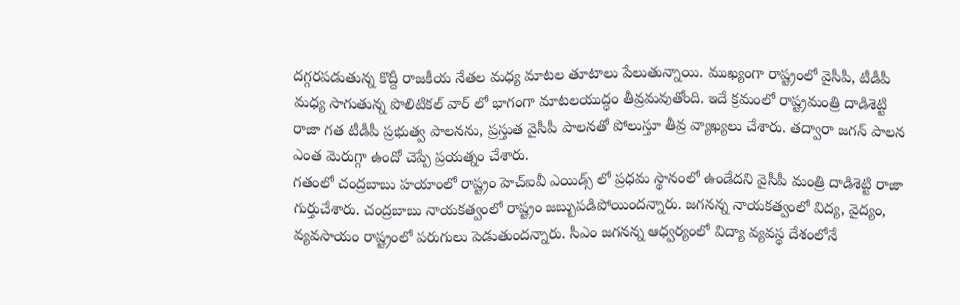దగ్గరపడుతున్న కొద్దీ రాజకీయ నేతల మధ్య మాటల తూటాలు పేలుతున్నాయి. ముఖ్యంగా రాష్ట్రంలో వైసీపీ, టీడీపీ మధ్య సాగుతున్న పొలిటికల్ వార్ లో భాగంగా మాటలయుద్ధం తీవ్రమవుతోంది. ఇదే క్రమంలో రాష్ట్రమంత్రి దాడిశెట్టి రాజా గత టీడీపీ ప్రభుత్వ పాలనను, ప్రస్తుత వైసీపీ పాలనతో పోలుస్తూ తీవ్ర వ్యాఖ్యలు చేశారు. తద్వారా జగన్ పాలన ఎంత మెరుగ్గా ఉందో చెప్పే ప్రయత్నం చేశారు.
గతంలో చంద్రబాబు హయాంలో రాష్ట్రం హెచ్ఐవీ ఎయిడ్స్ లో ప్రధమ స్థానంలో ఉండేదని వైసీపీ మంత్రి దాడిశెట్టి రాజా గుర్తుచేశారు. చంద్రబాబు నాయకత్వంలో రాష్ట్రం జబ్బుపడిపోయిందన్నారు. జగనన్న నాయకత్వంలో విద్య, వైద్యం, వ్యవసాయం రాష్ట్రంలో పరుగులు పెడుతుందన్నారు. సీఎం జగనన్న ఆధ్వర్యంలో విద్యా వ్యవస్థ దేశంలోనే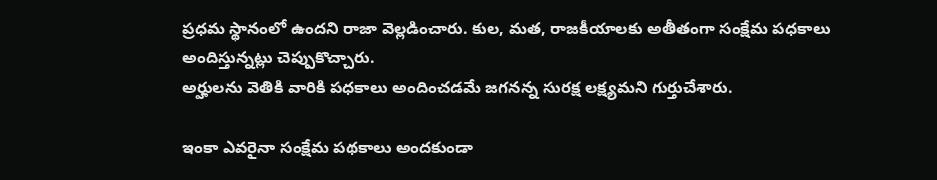ప్రధమ స్థానంలో ఉందని రాజా వెల్లడించారు. కుల, మత, రాజకీయాలకు అతీతంగా సంక్షేమ పధకాలు అందిస్తున్నట్లు చెప్పుకొచ్చారు.
అర్హులను వెతికి వారికి పధకాలు అందించడమే జగనన్న సురక్ష లక్ష్యమని గుర్తుచేశారు.

ఇంకా ఎవరైనా సంక్షేమ పథకాలు అందకుండా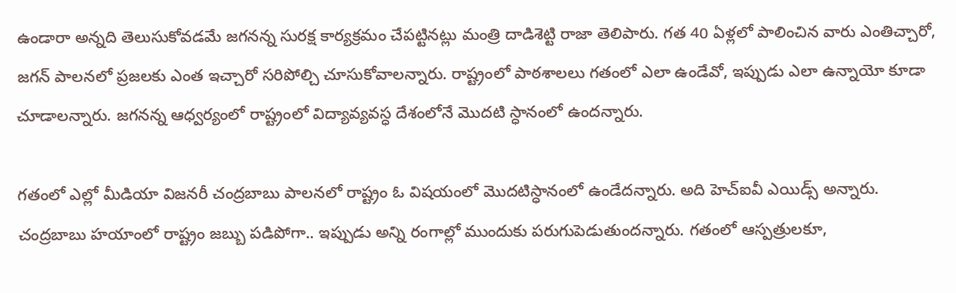ఉండారా అన్నది తెలుసుకోవడమే జగనన్న సురక్ష కార్యక్రమం చేపట్టినట్లు మంత్రి దాడిశెట్టి రాజా తెలిపారు. గత 40 ఏళ్లలో పాలించిన వారు ఎంతిచ్చారో, జగన్ పాలనలో ప్రజలకు ఎంత ఇచ్చారో సరిపోల్చి చూసుకోవాలన్నారు. రాష్ట్రంలో పాఠశాలలు గతంలో ఎలా ఉండేవో, ఇప్పుడు ఎలా ఉన్నాయో కూడా చూడాలన్నారు. జగనన్న ఆధ్వర్యంలో రాష్ట్రంలో విద్యావ్యవస్ధ దేశంలోనే మొదటి స్ధానంలో ఉందన్నారు.

గతంలో ఎల్లో మీడియా విజనరీ చంద్రబాబు పాలనలో రాష్ట్రం ఓ విషయంలో మొదటిస్ధానంలో ఉండేదన్నారు. అది హెచ్ఐవీ ఎయిడ్స్ అన్నారు. చంద్రబాబు హయాంలో రాష్ట్రం జబ్బు పడిపోగా.. ఇప్పుడు అన్ని రంగాల్లో ముందుకు పరుగుపెడుతుందన్నారు. గతంలో ఆస్పత్రులకూ,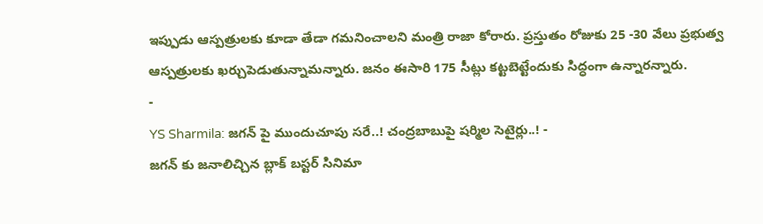ఇప్పుడు ఆస్పత్రులకు కూడా తేడా గమనించాలని మంత్రి రాజా కోరారు. ప్రస్తుతం రోజుకు 25 -30 వేలు ప్రభుత్వ ఆస్పత్రులకు ఖర్చుపెడుతున్నామన్నారు. జనం ఈసారి 175 సీట్లు కట్టబెట్టేందుకు సిద్ధంగా ఉన్నారన్నారు.
-
YS Sharmila: జగన్ పై ముందుచూపు సరే..! చంద్రబాబుపై షర్మిల సెటైర్లు..! -
జగన్ కు జనాలిచ్చిన బ్లాక్ బస్టర్ సినిమా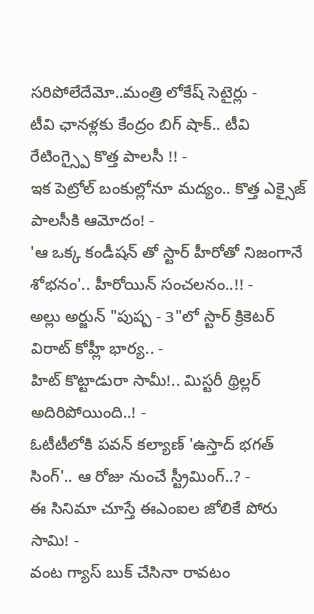సరిపోలేదేమో..మంత్రి లోకేష్ సెటైర్లు -
టీవి ఛానళ్లకు కేంద్రం బిగ్ షాక్.. టీవి రేటింగ్స్పై కొత్త పాలసీ !! -
ఇక పెట్రోల్ బంకుల్లోనూ మద్యం.. కొత్త ఎక్సైజ్ పాలసీకి ఆమోదం! -
'ఆ ఒక్క కండీషన్ తో స్టార్ హీరోతో నిజంగానే శోభనం'.. హీరోయిన్ సంచలనం..!! -
అల్లు అర్జున్ "పుష్ప - 3"లో స్టార్ క్రికెటర్ విరాట్ కోహ్లీ భార్య.. -
హిట్ కొట్టాడురా సామీ!.. మిస్టరీ థ్రిల్లర్ అదిరిపోయింది..! -
ఓటీటీలోకి పవన్ కల్యాణ్ 'ఉస్తాద్ భగత్ సింగ్'.. ఆ రోజు నుంచే స్ట్రీమింగ్..? -
ఈ సినిమా చూస్తే ఈఎంఐల జోలికే పోరు సామి! -
వంట గ్యాస్ బుక్ చేసినా రావటం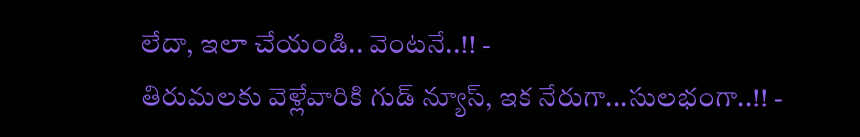లేదా, ఇలా చేయండి.. వెంటనే..!! -
తిరుమలకు వెళ్లేవారికి గుడ్ న్యూస్, ఇక నేరుగా...సులభంగా..!! -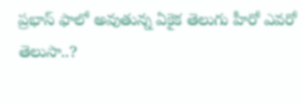ప్రభాస్ ఫాలో అవుతున్న ఏకైక తెలుగు హీరో ఎవరో తెలుసా..?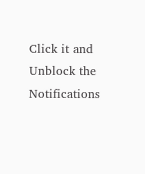Click it and Unblock the Notifications